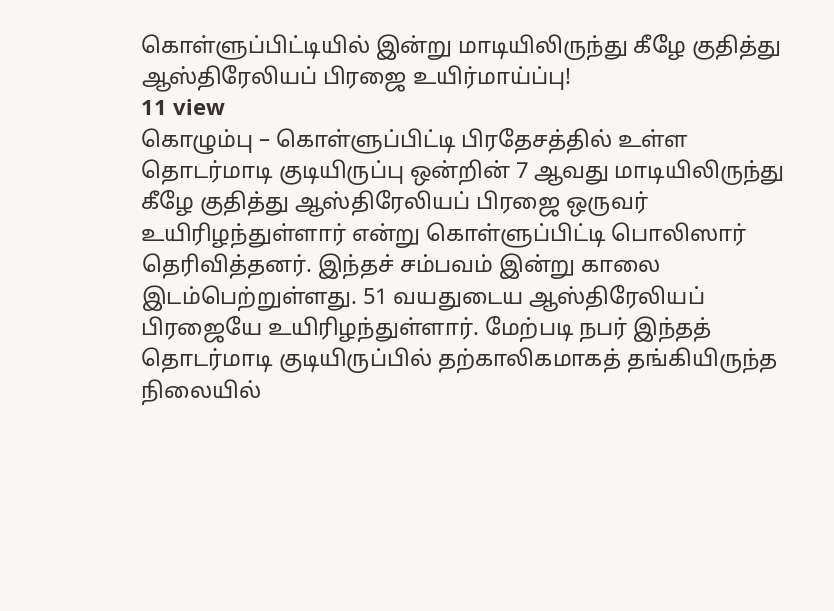கொள்ளுப்பிட்டியில் இன்று மாடியிலிருந்து கீழே குதித்து ஆஸ்திரேலியப் பிரஜை உயிர்மாய்ப்பு!
11 view
கொழும்பு – கொள்ளுப்பிட்டி பிரதேசத்தில் உள்ள தொடர்மாடி குடியிருப்பு ஒன்றின் 7 ஆவது மாடியிலிருந்து கீழே குதித்து ஆஸ்திரேலியப் பிரஜை ஒருவர் உயிரிழந்துள்ளார் என்று கொள்ளுப்பிட்டி பொலிஸார் தெரிவித்தனர். இந்தச் சம்பவம் இன்று காலை இடம்பெற்றுள்ளது. 51 வயதுடைய ஆஸ்திரேலியப் பிரஜையே உயிரிழந்துள்ளார். மேற்படி நபர் இந்தத் தொடர்மாடி குடியிருப்பில் தற்காலிகமாகத் தங்கியிருந்த நிலையில்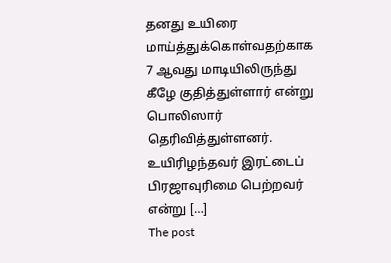தனது உயிரை மாய்த்துக்கொள்வதற்காக 7 ஆவது மாடியிலிருந்து கீழே குதித்துள்ளார் என்று பொலிஸார் தெரிவித்துள்ளனர். உயிரிழந்தவர் இரட்டைப் பிரஜாவுரிமை பெற்றவர் என்று […]
The post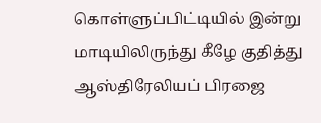கொள்ளுப்பிட்டியில் இன்று மாடியிலிருந்து கீழே குதித்து ஆஸ்திரேலியப் பிரஜை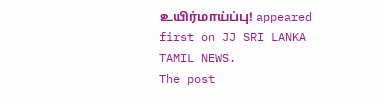உயிர்மாய்ப்பு! appeared first on JJ SRI LANKA TAMIL NEWS.
The post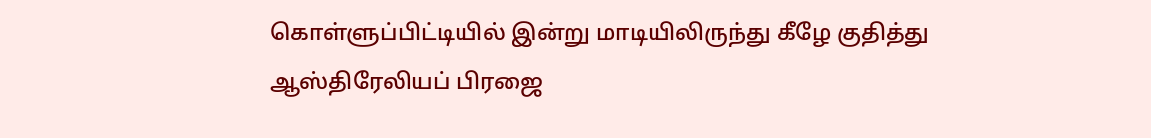கொள்ளுப்பிட்டியில் இன்று மாடியிலிருந்து கீழே குதித்து ஆஸ்திரேலியப் பிரஜை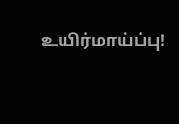உயிர்மாய்ப்பு!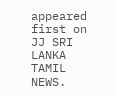appeared first on JJ SRI LANKA TAMIL NEWS.